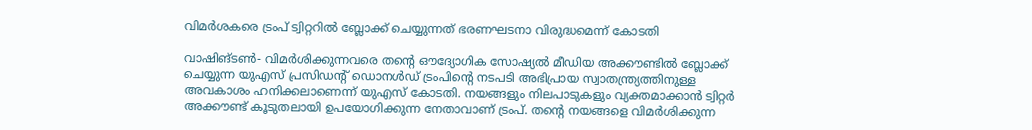വിമര്‍ശകരെ ട്രംപ് ട്വിറ്ററില്‍ ബ്ലോക്ക് ചെയ്യുന്നത് ഭരണഘടനാ വിരുദ്ധമെന്ന് കോടതി

വാഷിങ്ടണ്‍- വിമര്‍ശിക്കുന്നവരെ തന്റെ ഔദ്യോഗിക സോഷ്യല്‍ മീഡിയ അക്കൗണ്ടില്‍ ബ്ലോക്ക് ചെയ്യുന്ന യുഎസ് പ്രസിഡന്റ് ഡൊനള്‍ഡ് ട്രംപിന്റെ നടപടി അഭിപ്രായ സ്വാതന്ത്ര്യത്തിനുള്ള അവകാശം ഹനിക്കലാണെന്ന് യുഎസ് കോടതി. നയങ്ങളും നിലപാടുകളും വ്യക്തമാക്കാന്‍ ട്വിറ്റര്‍ അക്കൗണ്ട് കൂടുതലായി ഉപയോഗിക്കുന്ന നേതാവാണ് ട്രംപ്. തന്റെ നയങ്ങളെ വിമര്‍ശിക്കുന്ന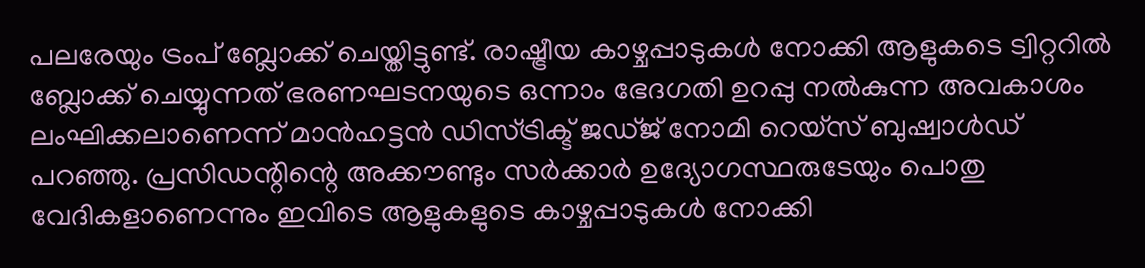പലരേയും ട്രംപ് ബ്ലോക്ക് ചെയ്തിട്ടുണ്ട്. രാഷ്ട്രീയ കാഴ്ചപ്പാടുകള്‍ നോക്കി ആളുകടെ ട്വിറ്ററില്‍ ബ്ലോക്ക് ചെയ്യുന്നത് ഭരണഘടനയുടെ ഒന്നാം ഭേദഗതി ഉറപ്പു നല്‍കുന്ന അവകാശം ലംഘിക്കലാണെന്ന് മാന്‍ഹട്ടന്‍ ഡിസ്ട്രിക്ട് ജഡ്ജ് നോമി റെയ്‌സ് ബുഷ്വാള്‍ഡ് പറഞ്ഞു. പ്രസിഡന്റിന്റെ അക്കൗണ്ടും സര്‍ക്കാര്‍ ഉദ്യോഗസ്ഥരുടേയും പൊതു വേദികളാണെന്നും ഇവിടെ ആളുകളുടെ കാഴ്ചപ്പാടുകള്‍ നോക്കി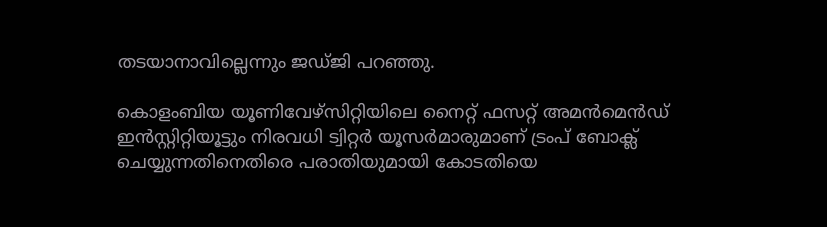തടയാനാവില്ലെന്നും ജഡ്ജി പറഞ്ഞു.

കൊളംബിയ യൂണിവേഴ്‌സിറ്റിയിലെ നൈറ്റ് ഫസറ്റ് അമന്‍മെന്‍ഡ് ഇന്‍സ്റ്റിറ്റിയൂട്ടും നിരവധി ട്വിറ്റര്‍ യൂസര്‍മാരുമാണ് ട്രംപ് ബോക്ല് ചെയ്യുന്നതിനെതിരെ പരാതിയുമായി കോടതിയെ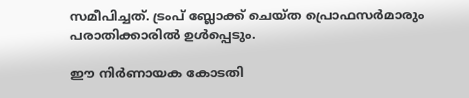സമീപിച്ചത്. ട്രംപ് ബ്ലോക്ക് ചെയ്ത പ്രൊഫസര്‍മാരും പരാതിക്കാരില്‍ ഉള്‍പ്പെടും.

ഈ നിര്‍ണായക കോടതി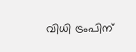വിധി ട്രംപിന്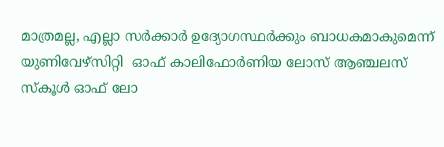മാത്രമല്ല, എല്ലാ സര്‍ക്കാര്‍ ഉദ്യോഗസ്ഥര്‍ക്കും ബാധകമാകുമെന്ന് യുണിവേഴ്‌സിറ്റി  ഓഫ് കാലിഫോര്‍ണിയ ലോസ് ആഞ്ചലസ് സ്‌കൂള്‍ ഓഫ് ലോ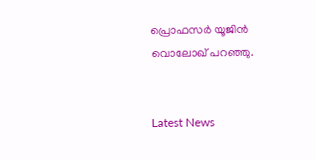പ്രൊഫസര്‍ യൂജിന്‍ വൊലോഖ് പറഞ്ഞു.


Latest News